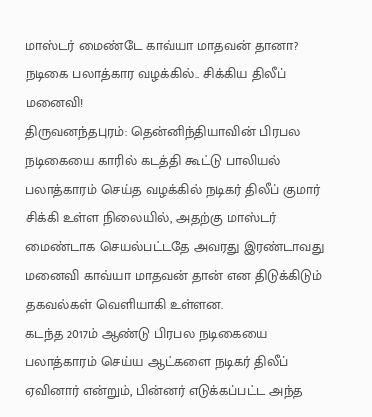மாஸ்டர் மைண்டே காவ்யா மாதவன் தானா? நடிகை பலாத்கார வழக்கில்.. சிக்கிய திலீப் மனைவி!
திருவனந்தபுரம்: தென்னிந்தியாவின் பிரபல நடிகையை காரில் கடத்தி கூட்டு பாலியல் பலாத்காரம் செய்த வழக்கில் நடிகர் திலீப் குமார் சிக்கி உள்ள நிலையில், அதற்கு மாஸ்டர் மைண்டாக செயல்பட்டதே அவரது இரண்டாவது மனைவி காவ்யா மாதவன் தான் என திடுக்கிடும் தகவல்கள் வெளியாகி உள்ளன.
கடந்த 2017ம் ஆண்டு பிரபல நடிகையை பலாத்காரம் செய்ய ஆட்களை நடிகர் திலீப் ஏவினார் என்றும், பின்னர் எடுக்கப்பட்ட அந்த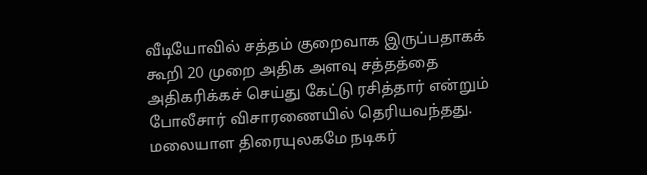வீடியோவில் சத்தம் குறைவாக இருப்பதாகக் கூறி 20 முறை அதிக அளவு சத்தத்தை அதிகரிக்கச் செய்து கேட்டு ரசித்தார் என்றும் போலீசார் விசாரணையில் தெரியவந்தது.
மலையாள திரையுலகமே நடிகர்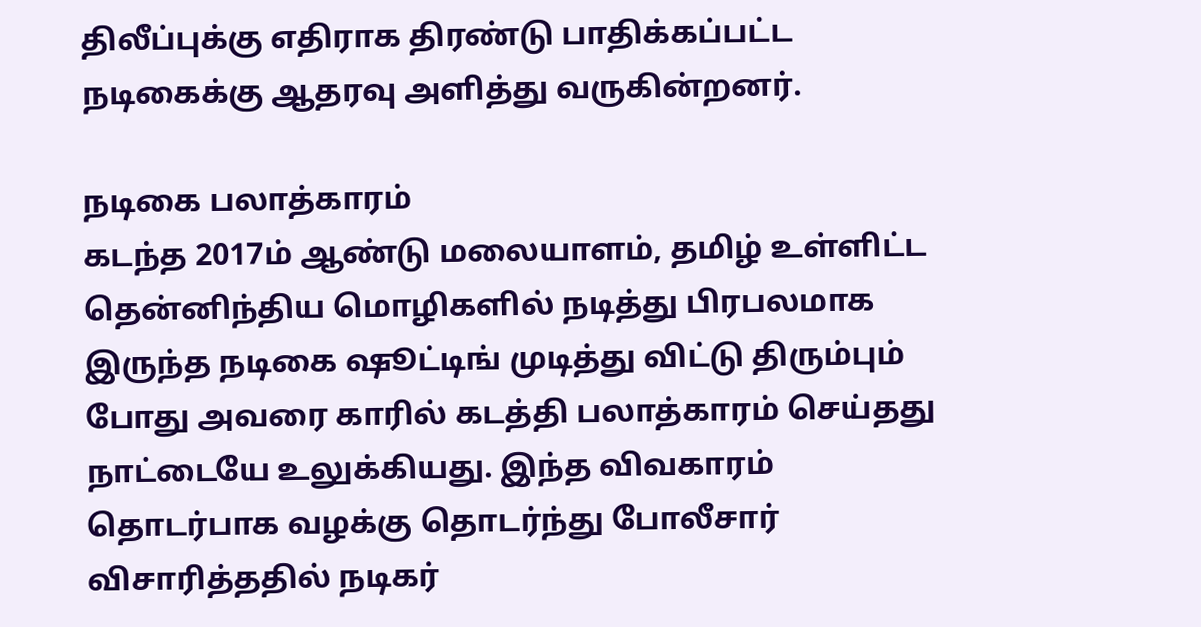திலீப்புக்கு எதிராக திரண்டு பாதிக்கப்பட்ட நடிகைக்கு ஆதரவு அளித்து வருகின்றனர்.

நடிகை பலாத்காரம்
கடந்த 2017ம் ஆண்டு மலையாளம், தமிழ் உள்ளிட்ட தென்னிந்திய மொழிகளில் நடித்து பிரபலமாக இருந்த நடிகை ஷூட்டிங் முடித்து விட்டு திரும்பும் போது அவரை காரில் கடத்தி பலாத்காரம் செய்தது நாட்டையே உலுக்கியது. இந்த விவகாரம் தொடர்பாக வழக்கு தொடர்ந்து போலீசார் விசாரித்ததில் நடிகர்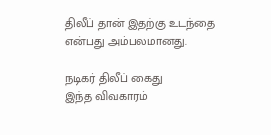திலீப் தான் இதற்கு உடந்தை என்பது அம்பலமானது.

நடிகர் திலீப் கைது
இந்த விவகாரம்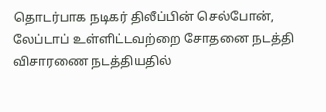தொடர்பாக நடிகர் திலீப்பின் செல்போன், லேப்டாப் உள்ளிட்டவற்றை சோதனை நடத்தி விசாரணை நடத்தியதில்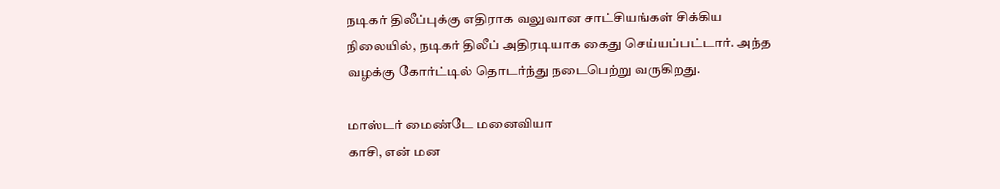நடிகர் திலீப்புக்கு எதிராக வலுவான சாட்சியங்கள் சிக்கிய நிலையில், நடிகர் திலீப் அதிரடியாக கைது செய்யப்பட்டார். அந்த வழக்கு கோர்ட்டில் தொடர்ந்து நடைபெற்று வருகிறது.

மாஸ்டர் மைண்டே மனைவியா
காசி, என் மன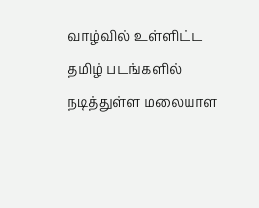வாழ்வில் உள்ளிட்ட தமிழ் படங்களில் நடித்துள்ள மலையாள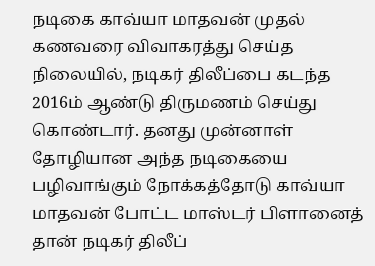நடிகை காவ்யா மாதவன் முதல் கணவரை விவாகரத்து செய்த நிலையில், நடிகர் திலீப்பை கடந்த 2016ம் ஆண்டு திருமணம் செய்து கொண்டார். தனது முன்னாள் தோழியான அந்த நடிகையை பழிவாங்கும் நோக்கத்தோடு காவ்யா மாதவன் போட்ட மாஸ்டர் பிளானைத் தான் நடிகர் திலீப்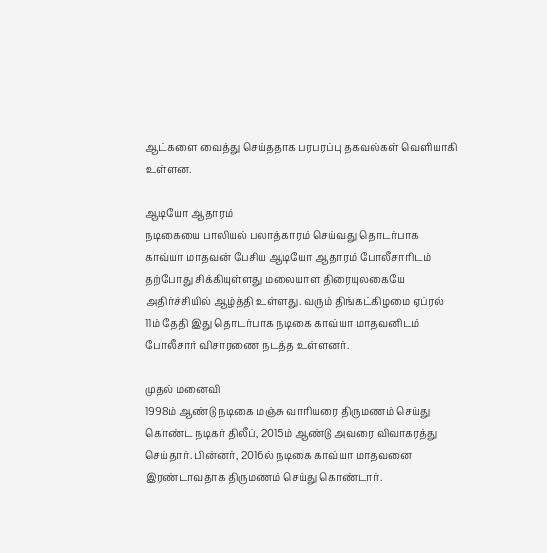ஆட்களை வைத்து செய்ததாக பரபரப்பு தகவல்கள் வெளியாகி உள்ளன.

ஆடியோ ஆதாரம்
நடிகையை பாலியல் பலாத்காரம் செய்வது தொடர்பாக காவ்யா மாதவன் பேசிய ஆடியோ ஆதாரம் போலீசாரிடம் தற்போது சிக்கியுள்ளது மலையாள திரையுலகையே அதிர்ச்சியில் ஆழ்த்தி உள்ளது. வரும் திங்கட்கிழமை ஏப்ரல் 11ம் தேதி இது தொடர்பாக நடிகை காவ்யா மாதவனிடம் போலீசார் விசாரணை நடத்த உள்ளனர்.

முதல் மனைவி
1998ம் ஆண்டு நடிகை மஞ்சு வாரியரை திருமணம் செய்து கொண்ட நடிகர் திலீப், 2015ம் ஆண்டு அவரை விவாகரத்து செய்தார். பின்னர், 2016ல் நடிகை காவ்யா மாதவனை இரண்டாவதாக திருமணம் செய்து கொண்டார்.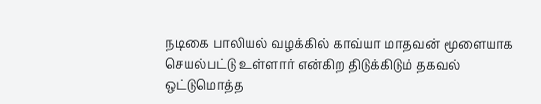நடிகை பாலியல் வழக்கில் காவ்யா மாதவன் மூளையாக செயல்பட்டு உள்ளார் என்கிற திடுக்கிடும் தகவல் ஒட்டுமொத்த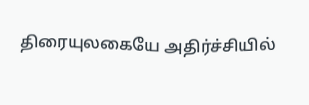திரையுலகையே அதிர்ச்சியில்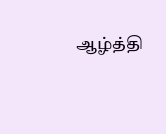ஆழ்த்தி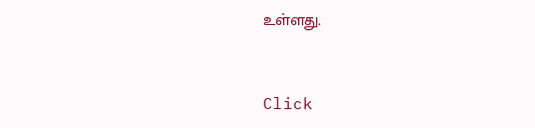உள்ளது.


Click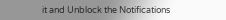it and Unblock the Notifications